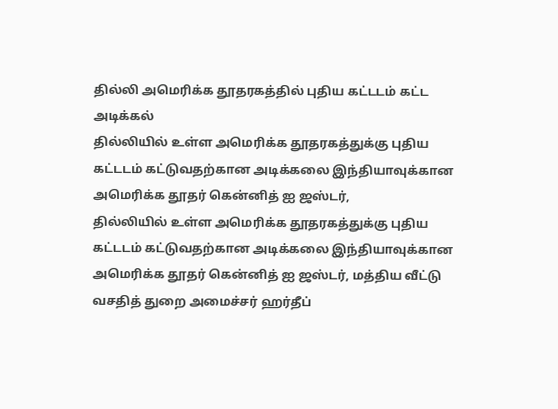தில்லி அமெரிக்க தூதரகத்தில் புதிய கட்டடம் கட்ட அடிக்கல்
தில்லியில் உள்ள அமெரிக்க தூதரகத்துக்கு புதிய கட்டடம் கட்டுவதற்கான அடிக்கலை இந்தியாவுக்கான அமெரிக்க தூதர் கென்னித் ஐ ஜஸ்டர்,
தில்லியில் உள்ள அமெரிக்க தூதரகத்துக்கு புதிய கட்டடம் கட்டுவதற்கான அடிக்கலை இந்தியாவுக்கான அமெரிக்க தூதர் கென்னித் ஐ ஜஸ்டர், மத்திய வீட்டு வசதித் துறை அமைச்சர் ஹர்தீப்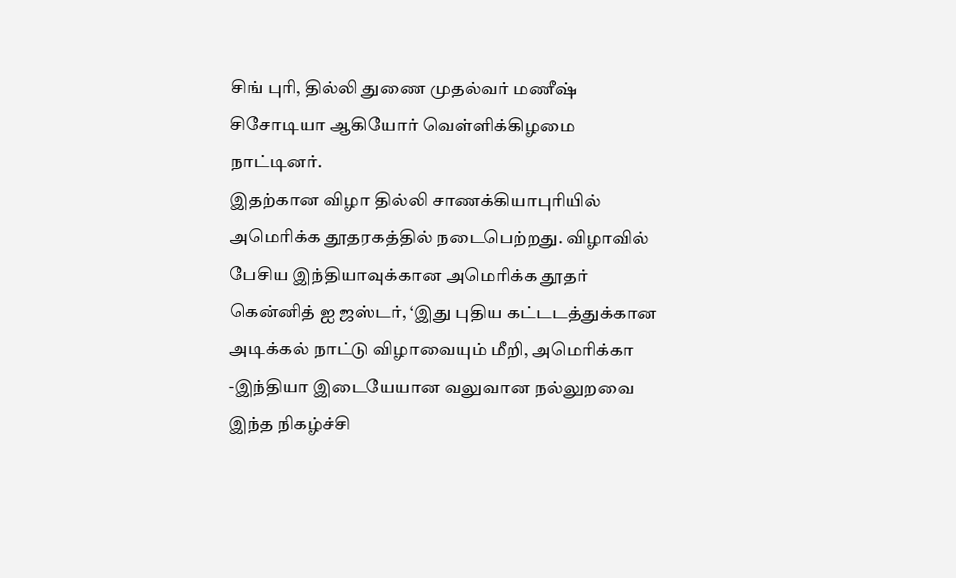சிங் புரி, தில்லி துணை முதல்வர் மணீஷ் சிசோடியா ஆகியோர் வெள்ளிக்கிழமை நாட்டினர்.
இதற்கான விழா தில்லி சாணக்கியாபுரியில் அமெரிக்க தூதரகத்தில் நடைபெற்றது. விழாவில் பேசிய இந்தியாவுக்கான அமெரிக்க தூதர் கென்னித் ஐ ஜஸ்டர், ‘இது புதிய கட்டடத்துக்கான அடிக்கல் நாட்டு விழாவையும் மீறி, அமெரிக்கா -இந்தியா இடையேயான வலுவான நல்லுறவை இந்த நிகழ்ச்சி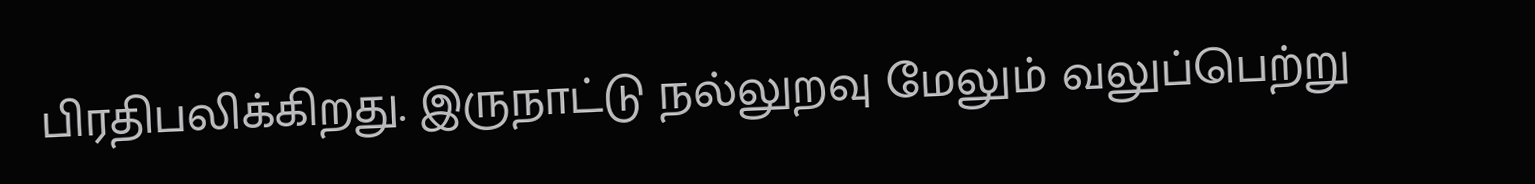பிரதிபலிக்கிறது. இருநாட்டு நல்லுறவு மேலும் வலுப்பெற்று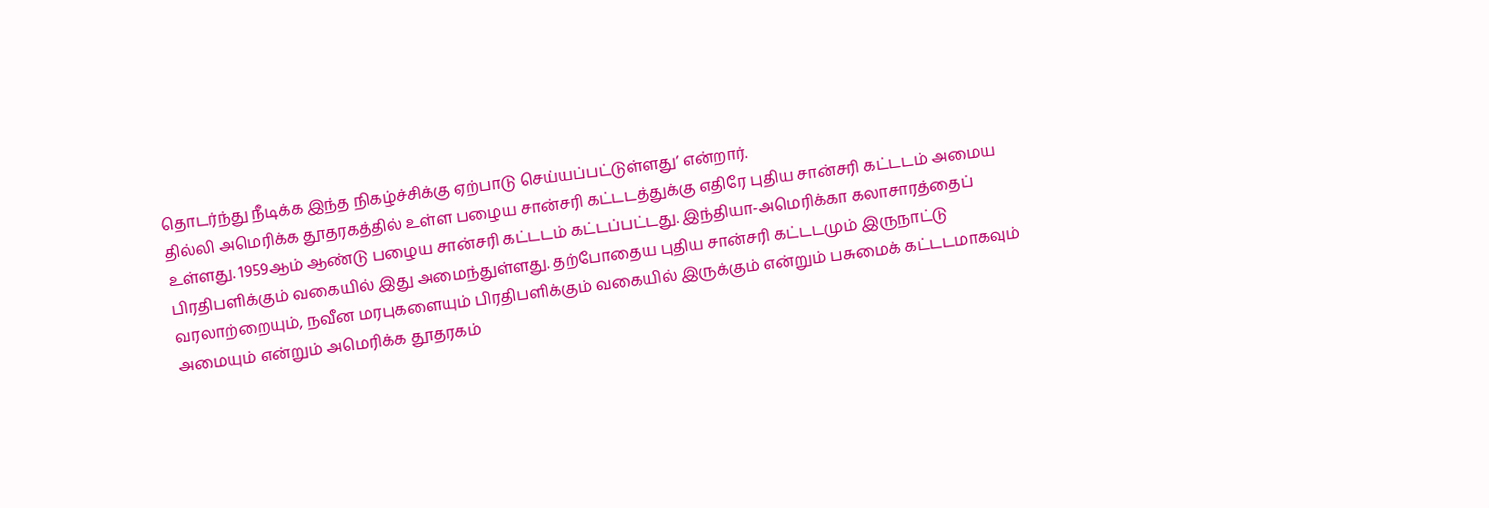தொடர்ந்து நீடிக்க இந்த நிகழ்ச்சிக்கு ஏற்பாடு செய்யப்பட்டுள்ளது’ என்றார்.
தில்லி அமெரிக்க தூதரகத்தில் உள்ள பழைய சான்சரி கட்டடத்துக்கு எதிரே புதிய சான்சரி கட்டடம் அமைய உள்ளது. 1959ஆம் ஆண்டு பழைய சான்சரி கட்டடம் கட்டப்பட்டது. இந்தியா-அமெரிக்கா கலாசாரத்தைப் பிரதிபளிக்கும் வகையில் இது அமைந்துள்ளது. தற்போதைய புதிய சான்சரி கட்டடமும் இருநாட்டு வரலாற்றையும், நவீன மரபுகளையும் பிரதிபளிக்கும் வகையில் இருக்கும் என்றும் பசுமைக் கட்டடமாகவும் அமையும் என்றும் அமெரிக்க தூதரகம்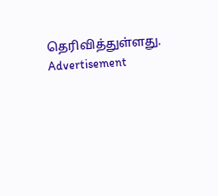தெரிவித்துள்ளது.
Advertisement